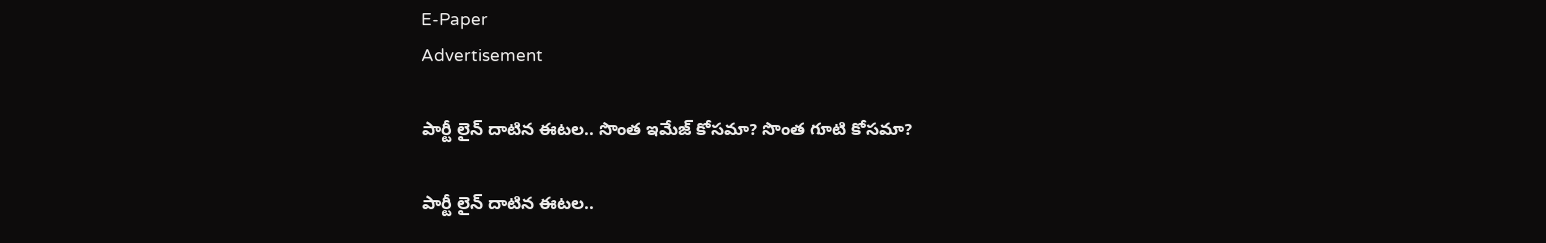E-Paper
Advertisement

పార్టీ లైన్ దాటిన ఈటల.. సొంత ఇమేజ్ కోసమా? సొంత గూటి కోసమా?

పార్టీ లైన్ దాటిన ఈటల..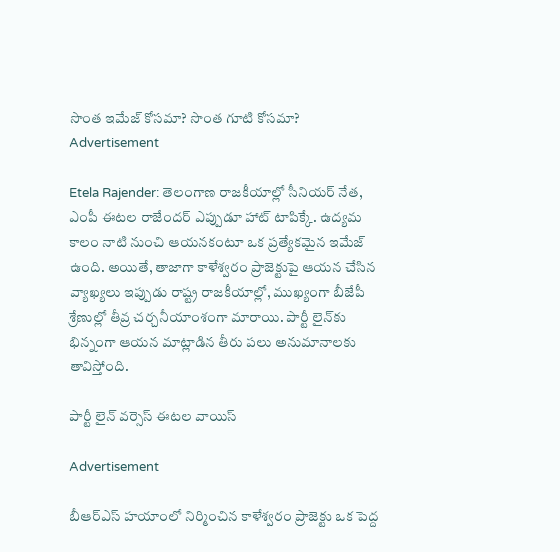సొంత ఇమేజ్ కోసమా? సొంత గూటి కోసమా?
Advertisement

Etela Rajender: తెలంగాణ రాజకీయాల్లో సీనియర్ నేత, ఎంపీ ఈటల రాజేందర్ ఎప్పుడూ హాట్ టాపిక్కే. ఉద్యమ కాలం నాటి నుంచి ఆయనకంటూ ఒక ప్రత్యేకమైన ఇమేజ్ ఉంది. అయితే, తాజాగా కాళేశ్వరం ప్రాజెక్టుపై ఆయన చేసిన వ్యాఖ్యలు ఇప్పుడు రాష్ట్ర రాజకీయాల్లో, ముఖ్యంగా బీజేపీ శ్రేణుల్లో తీవ్ర చర్చనీయాంశంగా మారాయి. పార్టీ లైన్‌కు భిన్నంగా ఆయన మాట్లాడిన తీరు పలు అనుమానాలకు తావిస్తోంది.

పార్టీ లైన్ వర్సెస్ ఈటల వాయిస్

Advertisement

బీఆర్ఎస్ హయాంలో నిర్మించిన కాళేశ్వరం ప్రాజెక్టు ఒక పెద్ద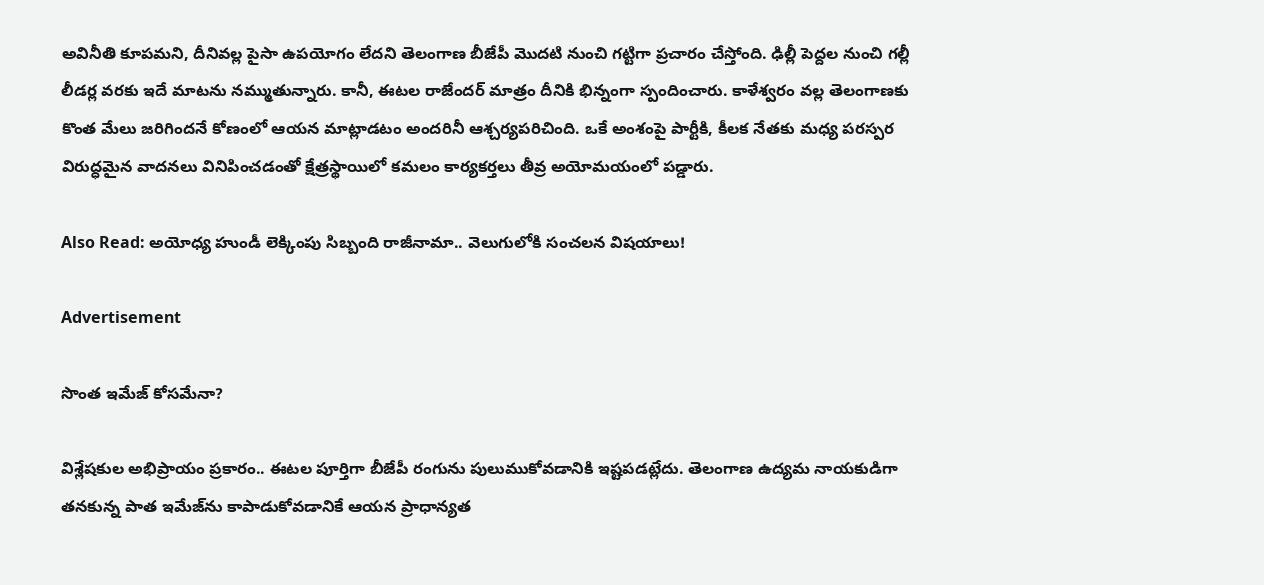అవినీతి కూపమని, దీనివల్ల పైసా ఉపయోగం లేదని తెలంగాణ బీజేపీ మొదటి నుంచి గట్టిగా ప్రచారం చేస్తోంది. ఢిల్లీ పెద్దల నుంచి గల్లీ లీడర్ల వరకు ఇదే మాటను నమ్ముతున్నారు. కానీ, ఈటల రాజేందర్ మాత్రం దీనికి భిన్నంగా స్పందించారు. కాళేశ్వరం వల్ల తెలంగాణకు కొంత మేలు జరిగిందనే కోణంలో ఆయన మాట్లాడటం అందరినీ ఆశ్చర్యపరిచింది. ఒకే అంశంపై పార్టీకి, కీలక నేతకు మధ్య పరస్పర విరుద్ధమైన వాదనలు వినిపించడంతో క్షేత్రస్థాయిలో కమలం కార్యకర్తలు తీవ్ర అయోమయంలో పడ్డారు.

Also Read: అయోధ్య హుండీ లెక్కింపు సిబ్బంది రాజీనామా.. వెలుగులోకి సంచలన విషయాలు!

Advertisement

సొంత ఇమేజ్ కోసమేనా?

విశ్లేషకుల అభిప్రాయం ప్రకారం.. ఈటల పూర్తిగా బీజేపీ రంగును పులుముకోవడానికి ఇష్టపడట్లేదు. తెలంగాణ ఉద్యమ నాయకుడిగా తనకున్న పాత ఇమేజ్‌ను కాపాడుకోవడానికే ఆయన ప్రాధాన్యత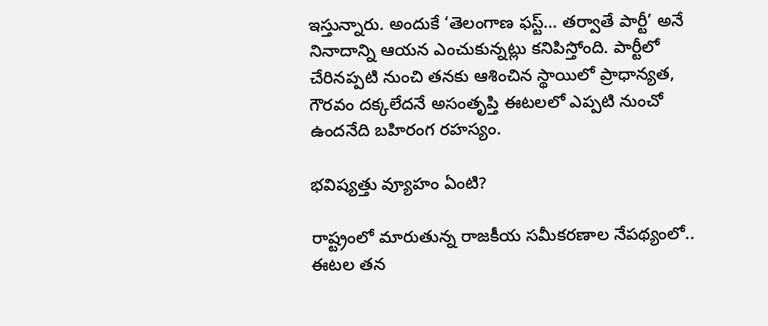ఇస్తున్నారు. అందుకే ‘తెలంగాణ ఫస్ట్… తర్వాతే పార్టీ’ అనే నినాదాన్ని ఆయన ఎంచుకున్నట్లు కనిపిస్తోంది. పార్టీలో చేరినప్పటి నుంచి తనకు ఆశించిన స్థాయిలో ప్రాధాన్యత, గౌరవం దక్కలేదనే అసంతృప్తి ఈటలలో ఎప్పటి నుంచో ఉందనేది బహిరంగ రహస్యం.

భవిష్యత్తు వ్యూహం ఏంటి?

రాష్ట్రంలో మారుతున్న రాజకీయ సమీకరణాల నేపథ్యంలో.. ఈటల తన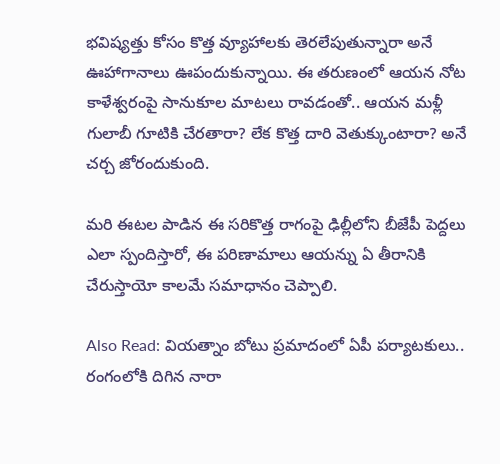భవిష్యత్తు కోసం కొత్త వ్యూహాలకు తెరలేపుతున్నారా అనే ఊహాగానాలు ఊపందుకున్నాయి. ఈ తరుణంలో ఆయన నోట కాళేశ్వరంపై సానుకూల మాటలు రావడంతో.. ఆయన మళ్లీ గులాబీ గూటికి చేరతారా? లేక కొత్త దారి వెతుక్కుంటారా? అనే చర్చ జోరందుకుంది.

మరి ఈటల పాడిన ఈ సరికొత్త రాగంపై ఢిల్లీలోని బీజేపీ పెద్దలు ఎలా స్పందిస్తారో, ఈ పరిణామాలు ఆయన్ను ఏ తీరానికి చేరుస్తాయో కాలమే సమాధానం చెప్పాలి.

Also Read: వియత్నాం బోటు ప్రమాదంలో ఏపీ పర్యాటకులు.. రంగంలోకి దిగిన నారా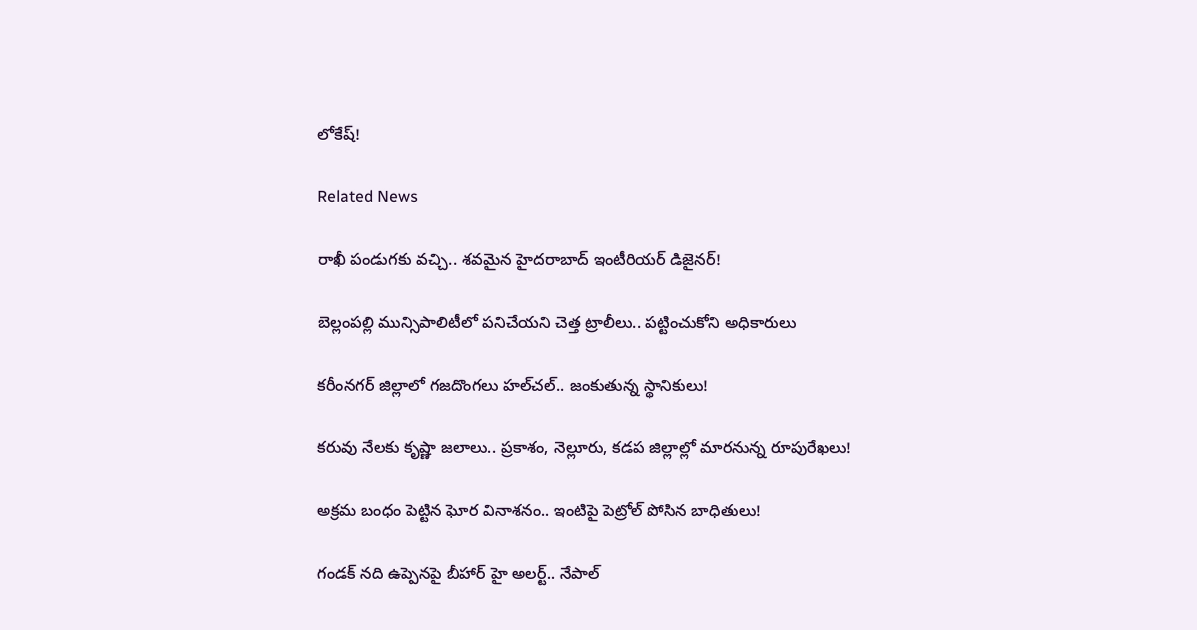లోకేష్!

Related News

రాఖీ పండుగకు వచ్చి.. శవమైన హైదరాబాద్ ఇంటీరియర్ డిజైనర్!

బెల్లంపల్లి మున్సిపాలిటీలో పనిచేయని చెత్త ట్రాలీలు.. పట్టించుకోని అధికారులు

కరీంనగర్ జిల్లాలో గజదొంగలు హల్‌చల్.. జంకుతున్న స్థానికులు!

కరువు నేలకు కృష్ణా జలాలు.. ప్రకాశం, నెల్లూరు, కడప జిల్లాల్లో మారనున్న రూపురేఖలు!

అక్రమ బంధం పెట్టిన ఘోర వినాశనం.. ఇంటిపై పెట్రోల్ పోసిన బాధితులు!

గండక్ నది ఉప్పెనపై బీహార్ హై అలర్ట్.. నేపాల్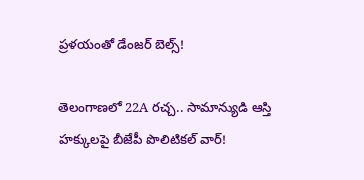ప్రళయంతో డేంజర్ బెల్స్!

తెలంగాణలో 22A రచ్చ.. సామాన్యుడి ఆస్తి హక్కులపై బీజేపీ పొలిటికల్ వార్!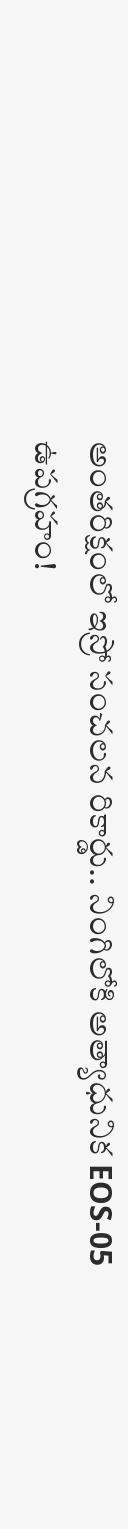అంతరిక్షంలో ఇస్రో సంచలన రికార్డు.. నింగిలోకి అత్యాధునిక EOS-05 ఉపగ్రహం!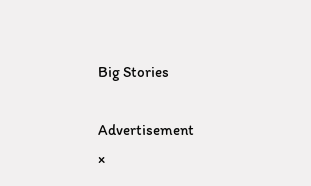Big Stories

Advertisement
×